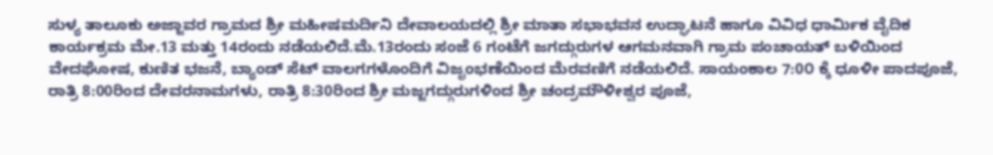ಸುಳ್ಯ ತಾಲೂಕು ಅಜ್ಜಾವರ ಗ್ರಾಮದ ಶ್ರೀ ಮಹೀಷಮರ್ದಿನಿ ದೇವಾಲಯದಲ್ಲಿ ಶ್ರೀ ಮಾತಾ ಸಭಾಭವನ ಉದ್ಘಾಟನೆ ಹಾಗೂ ವಿವಿಧ ಧಾರ್ಮಿಕ ವೈದಿಕ ಕಾರ್ಯಕ್ರಮ ಮೇ.13 ಮತ್ತು 14ರಂದು ನಡೆಯಲಿದೆ.ಮೆ.13ರಂದು ಸಂಜೆ 6 ಗಂಟೆಗೆ ಜಗದ್ಗುರುಗಳ ಆಗಮನವಾಗಿ ಗ್ರಾಮ ಪಂಚಾಯತ್ ಬಳಿಯಿಂದ ವೇದಘೋಷ, ಕುಣಿತ ಭಜನೆ, ಬ್ಯಾಂಡ್ ಸೆಟ್ ವಾಲಗಗಳೊಂದಿಗೆ ವಿಜೃಂಭಣೆಯಿಂದ ಮೆರವಣಿಗೆ ನಡೆಯಲಿದೆ. ಸಾಯಂಕಾಲ 7:0೦ ಕ್ಕೆ ಧೂಳೀ ಪಾದಪೂಜೆ, ರಾತ್ರಿ 8:00ರಿಂದ ದೇವರನಾಮಗಳು, ರಾತ್ರಿ 8:30ರಿಂದ ಶ್ರೀ ಮಜ್ಜಗದ್ಗುರುಗಳಿಂದ ಶ್ರೀ ಚಂದ್ರಮೌಳೀಶ್ವರ ಪೂಜೆ,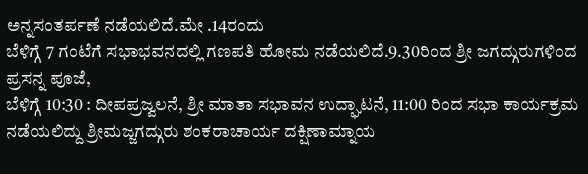ಅನ್ನಸಂತರ್ಪಣೆ ನಡೆಯಲಿದೆ.ಮೇ .14ರಂದು
ಬೆಳಿಗ್ಗೆ 7 ಗಂಟೆಗೆ ಸಭಾಭವನದಲ್ಲಿ ಗಣಪತಿ ಹೋಮ ನಡೆಯಲಿದೆ.9.30ರಿಂದ ಶ್ರೀ ಜಗದ್ಗುರುಗಳಿಂದ ಪ್ರಸನ್ನ ಪೂಜೆ,
ಬೆಳಿಗ್ಗೆ 10:30 : ದೀಪಪ್ರಜ್ವಲನೆ, ಶ್ರೀ ಮಾತಾ ಸಭಾವನ ಉದ್ಘಾಟನೆ, 11:00 ರಿಂದ ಸಭಾ ಕಾರ್ಯಕ್ರಮ ನಡೆಯಲಿದ್ದು ಶ್ರೀಮಜ್ಜಗದ್ಗುರು ಶಂಕರಾಚಾರ್ಯ ದಕ್ಷಿಣಾಮ್ನಾಯ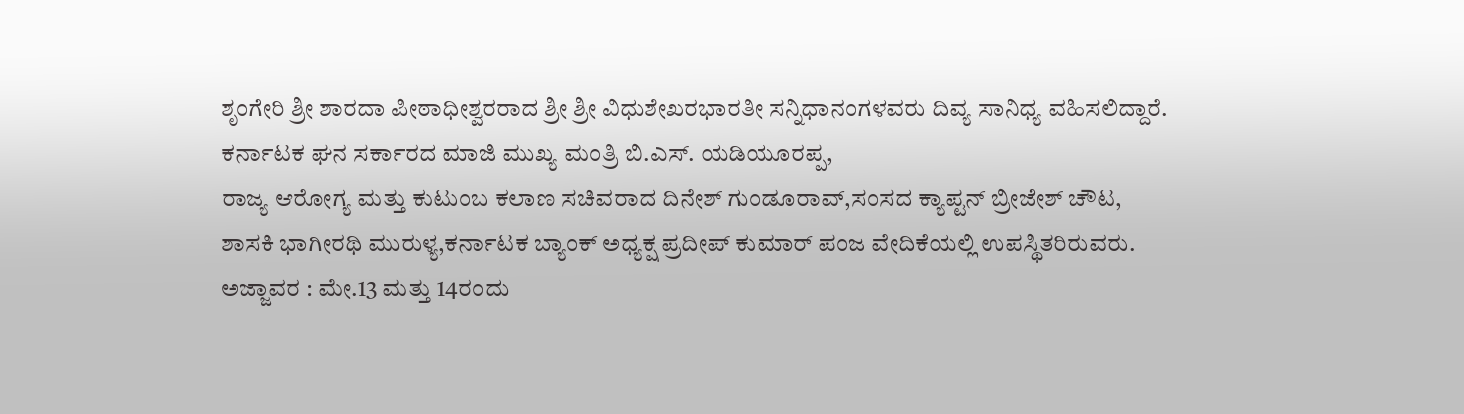ಶೃಂಗೇರಿ ಶ್ರೀ ಶಾರದಾ ಪೀಠಾಧೀಶ್ವರರಾದ ಶ್ರೀ ಶ್ರೀ ವಿಧುಶೇಖರಭಾರತೀ ಸನ್ನಿಧಾನಂಗಳವರು ದಿವ್ಯ ಸಾನಿಧ್ಯ ವಹಿಸಲಿದ್ದಾರೆ.
ಕರ್ನಾಟಕ ಘನ ಸರ್ಕಾರದ ಮಾಜಿ ಮುಖ್ಯ ಮಂತ್ರಿ ಬಿ.ಎಸ್. ಯಡಿಯೂರಪ್ಪ,
ರಾಜ್ಯ ಆರೋಗ್ಯ ಮತ್ತು ಕುಟುಂಬ ಕಲಾಣ ಸಚಿವರಾದ ದಿನೇಶ್ ಗುಂಡೂರಾವ್,ಸಂಸದ ಕ್ಯಾಪ್ಟನ್ ಬ್ರೀಜೇಶ್ ಚೌಟ,
ಶಾಸಕಿ ಭಾಗೀರಥಿ ಮುರುಳ್ಯ,ಕರ್ನಾಟಕ ಬ್ಯಾಂಕ್ ಅಧ್ಯಕ್ಷ ಪ್ರದೀಪ್ ಕುಮಾರ್ ಪಂಜ ವೇದಿಕೆಯಲ್ಲಿ ಉಪಸ್ಥಿತರಿರುವರು.
ಅಜ್ಜಾವರ : ಮೇ.13 ಮತ್ತು 14ರಂದು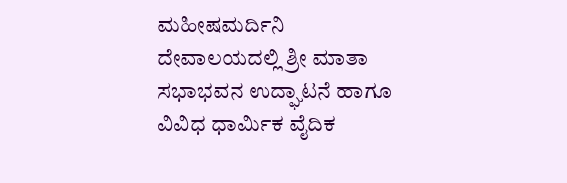ಮಹೀಷಮರ್ದಿನಿ ದೇವಾಲಯದಲ್ಲಿ ಶ್ರೀ ಮಾತಾ ಸಭಾಭವನ ಉದ್ಘಾಟನೆ ಹಾಗೂ ವಿವಿಧ ಧಾರ್ಮಿಕ ವೈದಿಕ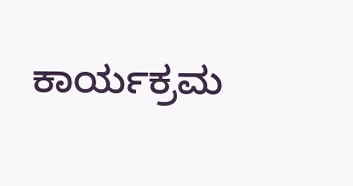ಕಾರ್ಯಕ್ರಮ